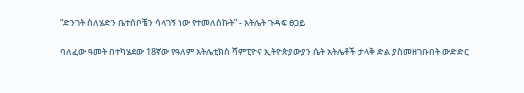“ድንገት ስለሄድን ቤተሰቦቼን ሳላገኝ ነው የተመለስኩት” - አትሌት ጉዳፍ ፀጋይ

ባለፈው ዓመት በተካሄደው 18ኛው የዓለም አትሌቲክስ ሻምፒዮና ኢትዮጵያውያን ሴት አትሌቶች ታላቅ ድል ያስመዘገቡበት ውድድር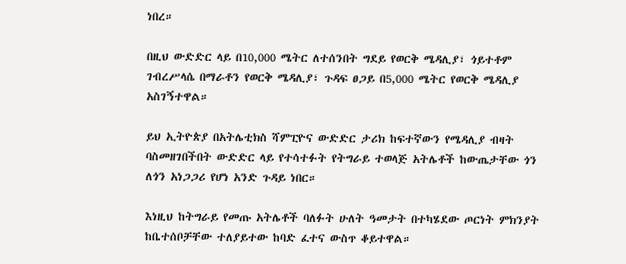ነበረ።

በዚህ ውድድር ላይ በ10,000 ሜትር ለተሰንበት ግደይ የወርቅ ሜዳሊያ፣ ጎይተቶም ገብረሥላሴ በማራቶን የወርቅ ሜዳሊያ፣ ጉዳፍ ፀጋይ በ5,000 ሜትር የወርቅ ሜዳሊያ አስገኝተዋል።

ይህ ኢትዮጵያ በአትሌቲክስ ሻምፒዮና ውድድር ታሪክ ከፍተኛውን የሜዳሊያ ብዛት ባስመዘገበችበት ውድድር ላይ የተሳተፉት የትግራይ ተወላጅ አትሌቶች ከውጤታቸው ጎን ለጎን አነጋጋሪ የሆነ አንድ ጉዳይ ነበር።

እነዚህ ከትግራይ የመጡ አትሌቶች ባለፉት ሁለት ዓመታት በተካሄደው ጦርነት ምክንያት ከቤተሰቦቻቸው ተለያይተው ከባድ ፈተና ውስጥ ቆይተዋል።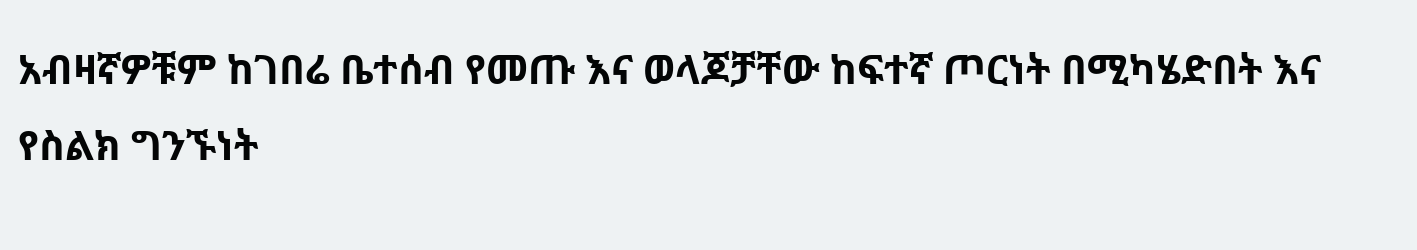አብዛኛዎቹም ከገበሬ ቤተሰብ የመጡ እና ወላጆቻቸው ከፍተኛ ጦርነት በሚካሄድበት እና የስልክ ግንኙነት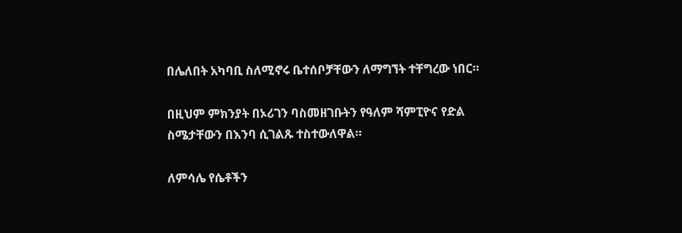በሌለበት አካባቢ ስለሚኖሩ ቤተሰቦቻቸውን ለማግኘት ተቸግረው ነበር።

በዚህም ምክንያት በኦሪገን ባስመዘገቡትን የዓለም ሻምፒዮና የድል ስሜታቸውን በእንባ ሲገልጹ ተስተውለዋል።

ለምሳሌ የሴቶችን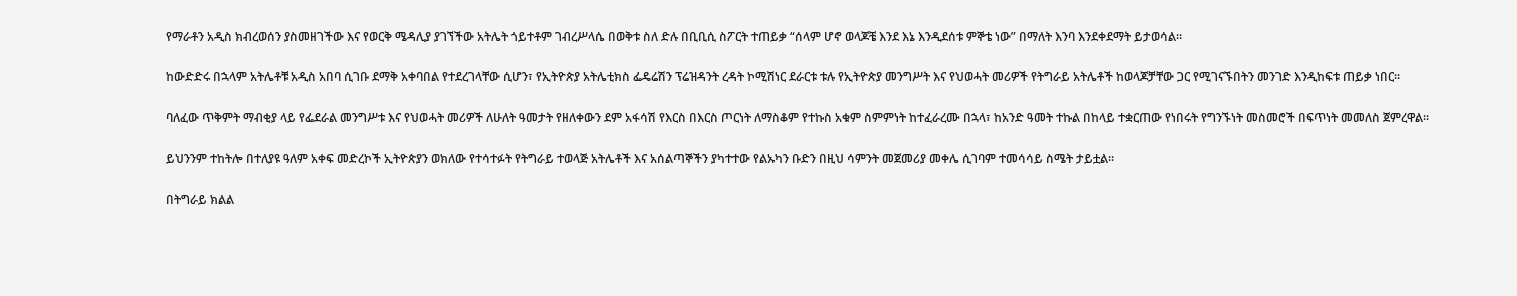የማራቶን አዲስ ክብረወሰን ያስመዘገችው እና የወርቅ ሜዳሊያ ያገኘችው አትሌት ጎይተቶም ገብረሥላሴ በወቅቱ ስለ ድሉ በቢቢሲ ስፖርት ተጠይቃ “ሰላም ሆኖ ወላጆቼ እንደ እኔ እንዲደሰቱ ምኞቴ ነው” በማለት እንባ እንደቀደማት ይታወሳል።

ከውድድሩ በኋላም አትሌቶቹ አዲስ አበባ ሲገቡ ደማቅ አቀባበል የተደረገላቸው ሲሆን፣ የኢትዮጵያ አትሌቲክስ ፌዴሬሽን ፕሬዝዳንት ረዳት ኮሚሽነር ደራርቱ ቱሉ የኢትዮጵያ መንግሥት እና የህወሓት መሪዎች የትግራይ አትሌቶች ከወላጆቻቸው ጋር የሚገናኙበትን መንገድ እንዲከፍቱ ጠይቃ ነበር።

ባለፈው ጥቅምት ማብቂያ ላይ የፌደራል መንግሥቱ እና የህወሓት መሪዎች ለሁለት ዓመታት የዘለቀውን ደም አፋሳሽ የእርስ በእርስ ጦርነት ለማስቆም የተኩስ አቁም ስምምነት ከተፈራረሙ በኋላ፣ ከአንድ ዓመት ተኩል በከላይ ተቋርጠው የነበሩት የግንኙነት መስመሮች በፍጥነት መመለስ ጀምረዋል።

ይህንንም ተከትሎ በተለያዩ ዓለም አቀፍ መድረኮች ኢትዮጵያን ወክለው የተሳተፉት የትግራይ ተወላጅ አትሌቶች እና አሰልጣኞችን ያካተተው የልኡካን ቡድን በዚህ ሳምንት መጀመሪያ መቀሌ ሲገባም ተመሳሳይ ስሜት ታይቷል።

በትግራይ ክልል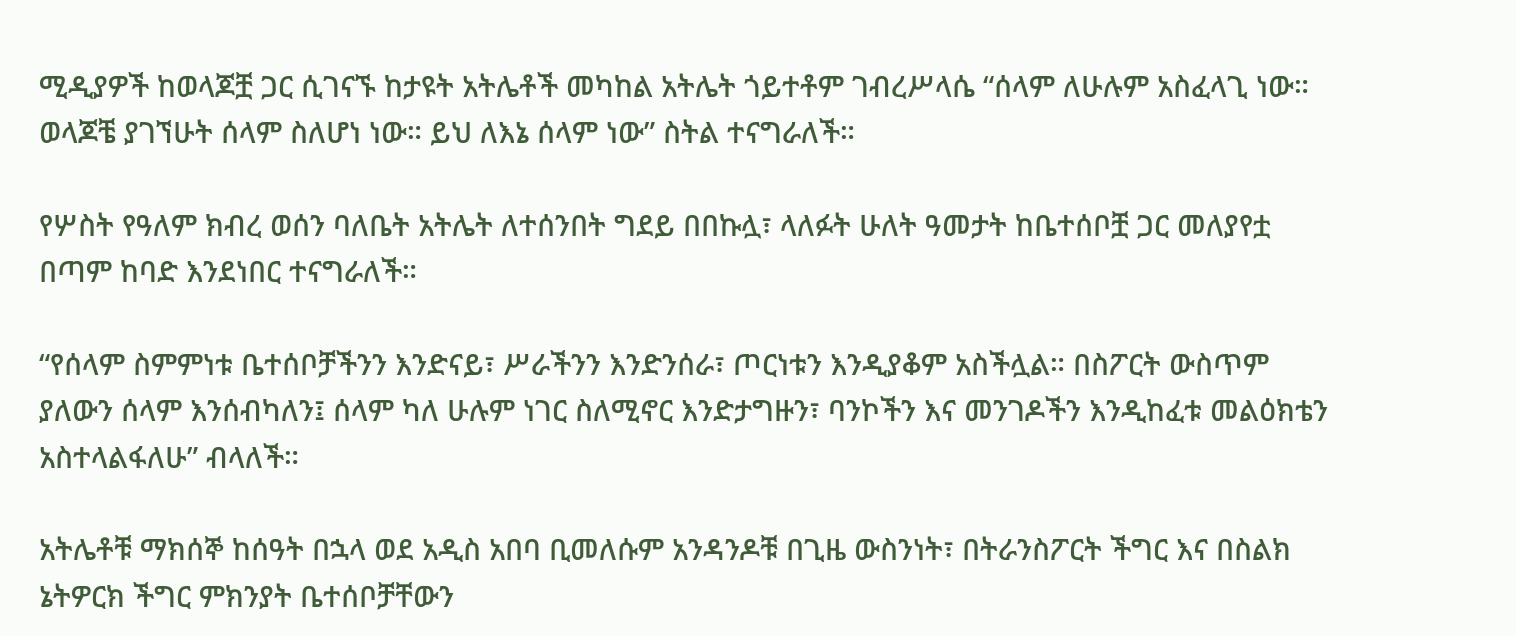ሚዲያዎች ከወላጆቿ ጋር ሲገናኙ ከታዩት አትሌቶች መካከል አትሌት ጎይተቶም ገብረሥላሴ “ሰላም ለሁሉም አስፈላጊ ነው። ወላጆቼ ያገኘሁት ሰላም ስለሆነ ነው። ይህ ለእኔ ሰላም ነው” ስትል ተናግራለች።

የሦስት የዓለም ክብረ ወሰን ባለቤት አትሌት ለተሰንበት ግደይ በበኩሏ፣ ላለፉት ሁለት ዓመታት ከቤተሰቦቿ ጋር መለያየቷ በጣም ከባድ እንደነበር ተናግራለች።

“የሰላም ስምምነቱ ቤተሰቦቻችንን እንድናይ፣ ሥራችንን እንድንሰራ፣ ጦርነቱን እንዲያቆም አስችሏል። በስፖርት ውስጥም ያለውን ሰላም እንሰብካለን፤ ሰላም ካለ ሁሉም ነገር ስለሚኖር እንድታግዙን፣ ባንኮችን እና መንገዶችን እንዲከፈቱ መልዕክቴን አስተላልፋለሁ” ብላለች።

አትሌቶቹ ማክሰኞ ከሰዓት በኋላ ወደ አዲስ አበባ ቢመለሱም አንዳንዶቹ በጊዜ ውስንነት፣ በትራንስፖርት ችግር እና በስልክ ኔትዎርክ ችግር ምክንያት ቤተሰቦቻቸውን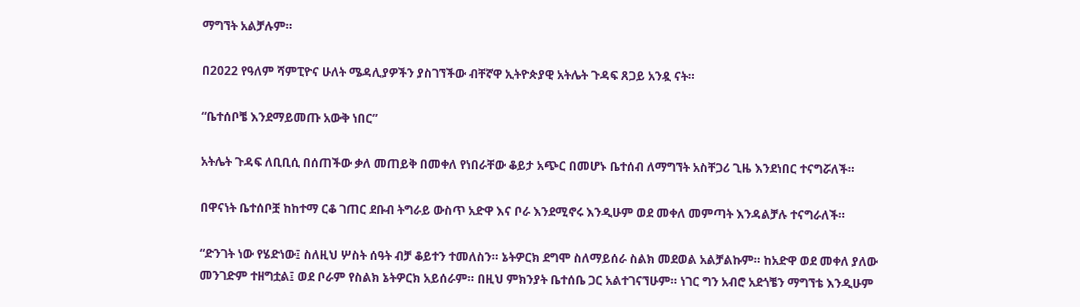ማግኘት አልቻሉም።

በ2022 የዓለም ሻምፒዮና ሁለት ሜዳሊያዎችን ያስገኘችው ብቸኛዋ ኢትዮጵያዊ አትሌት ጉዳፍ ጸጋይ አንዷ ናት።

“ቤተሰቦቼ እንደማይመጡ አውቅ ነበር”

አትሌት ጉዳፍ ለቢቢሲ በሰጠችው ቃለ መጠይቅ በመቀለ የነበራቸው ቆይታ አጭር በመሆኑ ቤተሰብ ለማግኘት አስቸጋሪ ጊዜ እንደነበር ተናግሯለች።

በዋናነት ቤተሰቦቿ ከከተማ ርቆ ገጠር ደቡብ ትግራይ ውስጥ አድዋ እና ቦራ እንደሚኖሩ እንዲሁም ወደ መቀለ መምጣት እንዳልቻሉ ተናግራለች።

“ድንገት ነው የሄድነው፤ ስለዚህ ሦስት ሰዓት ብቻ ቆይተን ተመለስን። ኔትዎርክ ደግሞ ስለማይሰራ ስልክ መደወል አልቻልኩም። ከአድዋ ወደ መቀለ ያለው መንገድም ተዘግቷል፤ ወደ ቦራም የስልክ ኔትዎርክ አይሰራም። በዚህ ምክንያት ቤተሰቤ ጋር አልተገናኘሁም። ነገር ግን አብሮ አደጎቼን ማግኘቴ እንዲሁም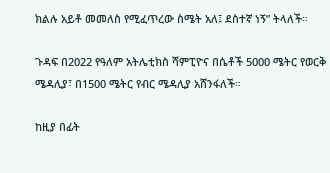ክልሉ አይቶ መመለስ የሚፈጥረው ስሜት አለ፤ ደስተኛ ነኝ” ትላለች።

ጉዳፍ በ2022 የዓለም አትሌቲክስ ሻምፒዮና በሴቶች 5000 ሜትር የወርቅ ሜዳሊያ፣ በ1500 ሜትር የብር ሜዳሊያ አሸንፋለች።

ከዚያ በፊት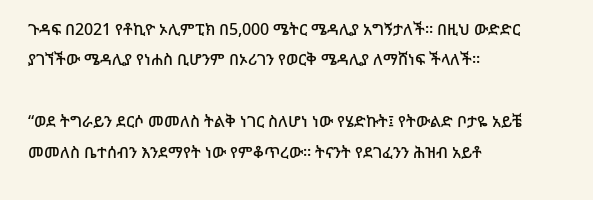ጉዳፍ በ2021 የቶኪዮ ኦሊምፒክ በ5,000 ሜትር ሜዳሊያ አግኝታለች። በዚህ ውድድር ያገኘችው ሜዳሊያ የነሐስ ቢሆንም በኦሪገን የወርቅ ሜዳሊያ ለማሸነፍ ችላለች።

“ወደ ትግራይን ደርሶ መመለስ ትልቅ ነገር ስለሆነ ነው የሄድኩት፤ የትውልድ ቦታዬ አይቼ መመለስ ቤተሰብን እንደማየት ነው የምቆጥረው። ትናንት የደገፈንን ሕዝብ አይቶ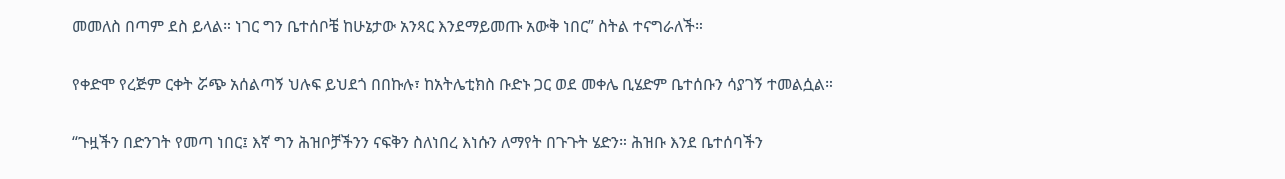መመለስ በጣም ደስ ይላል። ነገር ግን ቤተሰቦቼ ከሁኔታው አንጻር እንደማይመጡ አውቅ ነበር” ስትል ተናግራለች።

የቀድሞ የረጅም ርቀት ሯጭ አሰልጣኝ ህሉፍ ይህደጎ በበኩሉ፣ ከአትሌቲክስ ቡድኑ ጋር ወደ መቀሌ ቢሄድም ቤተሰቡን ሳያገኝ ተመልሷል።

“ጉዟችን በድንገት የመጣ ነበር፤ እኛ ግን ሕዝቦቻችንን ናፍቅን ስለነበረ እነሱን ለማየት በጉጉት ሄድን። ሕዝቡ እንደ ቤተሰባችን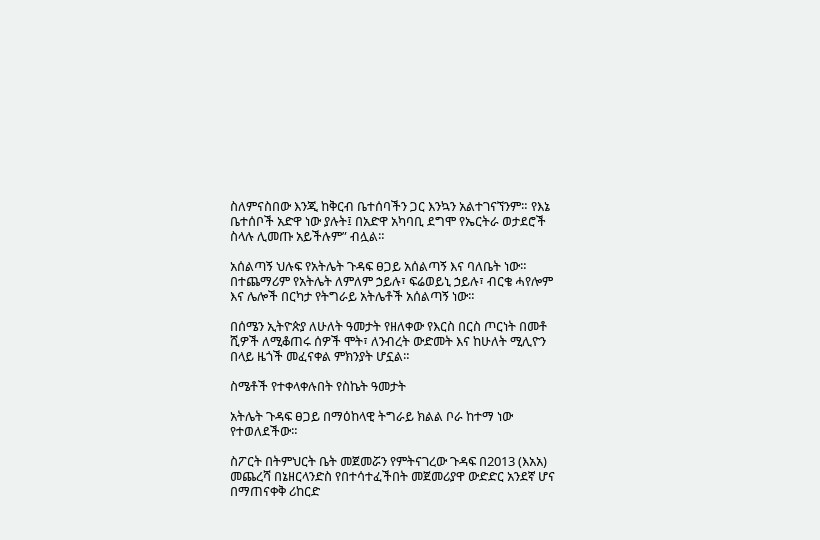ስለምናስበው እንጂ ከቅርብ ቤተሰባችን ጋር እንኳን አልተገናኘንም። የእኔ ቤተሰቦች አድዋ ነው ያሉት፤ በአድዋ አካባቢ ደግሞ የኤርትራ ወታደሮች ስላሉ ሊመጡ አይችሉም” ብሏል።

አሰልጣኝ ህሉፍ የአትሌት ጉዳፍ ፀጋይ አሰልጣኝ እና ባለቤት ነው። በተጨማሪም የአትሌት ለምለም ኃይሉ፣ ፍሬወይኒ ኃይሉ፣ ብርቄ ሓየሎም እና ሌሎች በርካታ የትግራይ አትሌቶች አሰልጣኝ ነው።

በሰሜን ኢትዮጵያ ለሁለት ዓመታት የዘለቀው የእርስ በርስ ጦርነት በመቶ ሺዎች ለሚቆጠሩ ሰዎች ሞት፣ ለንብረት ውድመት እና ከሁለት ሚሊዮን በላይ ዜጎች መፈናቀል ምክንያት ሆኗል።

ስሜቶች የተቀላቀሉበት የስኬት ዓመታት

አትሌት ጉዳፍ ፀጋይ በማዕከላዊ ትግራይ ክልል ቦራ ከተማ ነው የተወለደችው።

ስፖርት በትምህርት ቤት መጀመሯን የምትናገረው ጉዳፍ በ2013 (እአአ) መጨረሻ በኔዘርላንድስ የበተሳተፈችበት መጀመሪያዋ ውድድር አንደኛ ሆና በማጠናቀቅ ሪከርድ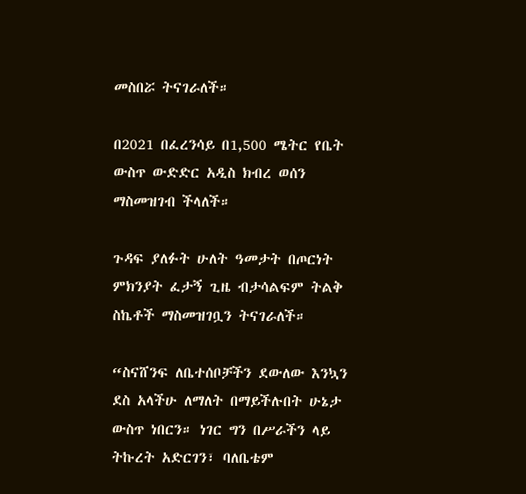መስበሯ ትናገራለች።

በ2021 በፈረንሳይ በ1,500 ሜትር የቤት ውስጥ ውድድር አዲስ ክብረ ወሰን ማስመዝገብ ችላለች።

ጉዳፍ ያለፉት ሁለት ዓመታት በጦርነት ምክንያት ፈታኝ ጊዜ ብታሳልፍም ትልቅ ስኬቶች ማስመዝገቧን ትናገራለች።

“ስናሸንፍ ለቤተሰቦቻችን ደውለው እንኳን ደስ አላችሁ ለማለት በማይችሉበት ሁኔታ ውስጥ ነበርን። ነገር ግን በሥራችን ላይ ትኩረት አድርገን፣ ባለቤቴም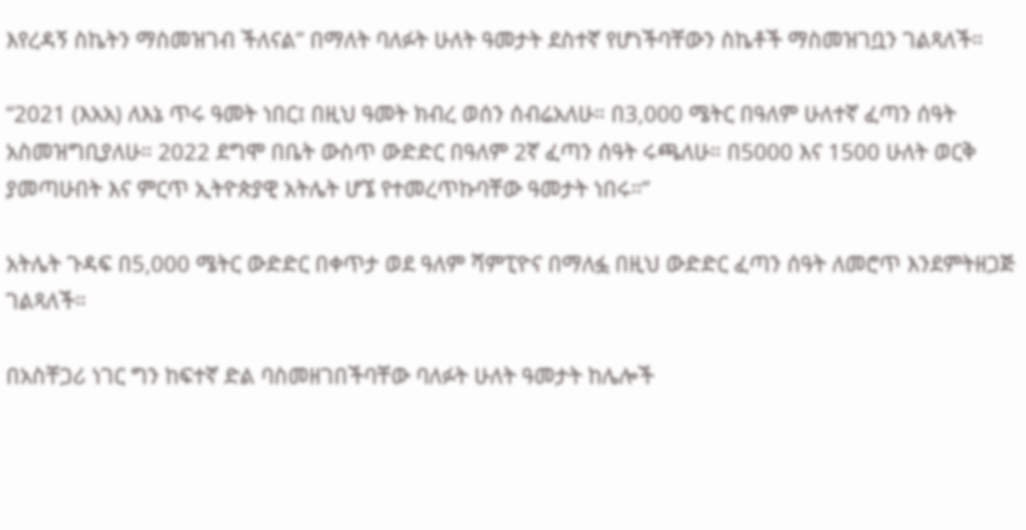እየረዳኝ ስኬትን ማስመዝገብ ችለናል” በማለት ባለፉት ሁለት ዓመታት ደስተኛ የሆነችባቸውን ስኬቶች ማስመዝገቧን ገልጻለች።

“2021 (እአአ) ለእኔ ጥሩ ዓመት ነበር፤ በዚህ ዓመት ክብረ ወሰን ሰብሬአለሁ። በ3,000 ሜትር በዓለም ሁለተኛ ፈጣን ሰዓት አስመዝግቢያለሁ። 2022 ደግሞ በቤት ውስጥ ውድድር በዓለም 2ኛ ፈጣን ሰዓት ሩጫለሁ። በ5000 እና 1500 ሁለት ወርቅ ያመጣሁበት እና ምርጥ ኢትዮጵያዊ አትሌት ሆኜ የተመረጥኩባቸው ዓመታት ነበሩ።”

አትሌት ጉዳፍ በ5,000 ሜትር ውድድር በቀጥታ ወደ ዓለም ሻምፒዮና በማለፏ በዚህ ውድድር ፈጣን ሰዓት ለመሮጥ እንደምትዘጋጅ ገልጻለች።

በአስቸጋሪ ነገር ግን ከፍተኛ ድል ባስመዘገበችባቸው ባለፉት ሁለት ዓመታት ከሌሎች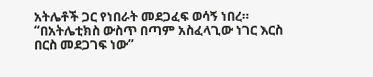አትሌቶች ጋር የነበራት መደጋፈፍ ወሳኝ ነበረ። “በአትሌቲክስ ውስጥ በጣም አስፈላጊው ነገር እርስ በርስ መደጋገፍ ነው”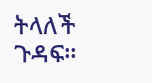ትላለች ጉዳፍ።